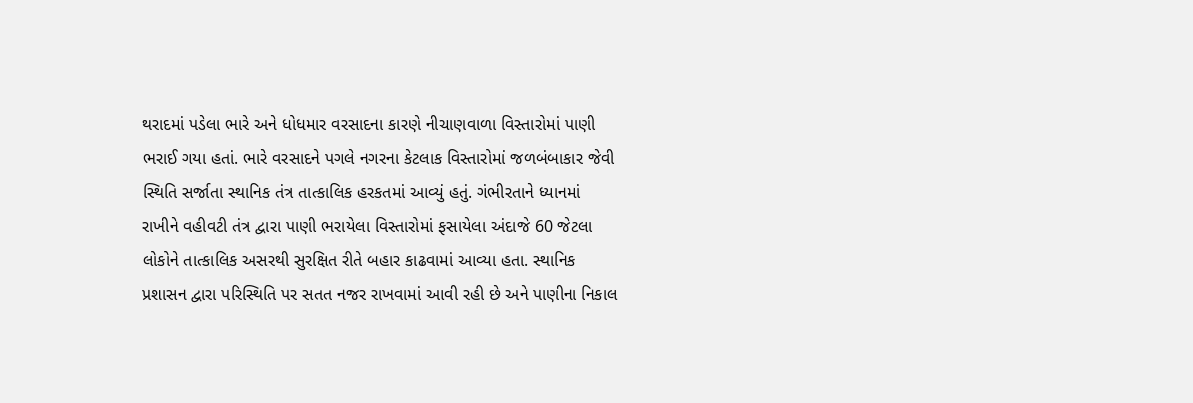થરાદમાં પડેલા ભારે અને ધોધમાર વરસાદના કારણે નીચાણવાળા વિસ્તારોમાં પાણી ભરાઈ ગયા હતાં. ભારે વરસાદને પગલે નગરના કેટલાક વિસ્તારોમાં જળબંબાકાર જેવી સ્થિતિ સર્જાતા સ્થાનિક તંત્ર તાત્કાલિક હરકતમાં આવ્યું હતું. ગંભીરતાને ધ્યાનમાં રાખીને વહીવટી તંત્ર દ્વારા પાણી ભરાયેલા વિસ્તારોમાં ફસાયેલા અંદાજે 60 જેટલા લોકોને તાત્કાલિક અસરથી સુરક્ષિત રીતે બહાર કાઢવામાં આવ્યા હતા. સ્થાનિક પ્રશાસન દ્વારા પરિસ્થિતિ પર સતત નજર રાખવામાં આવી રહી છે અને પાણીના નિકાલ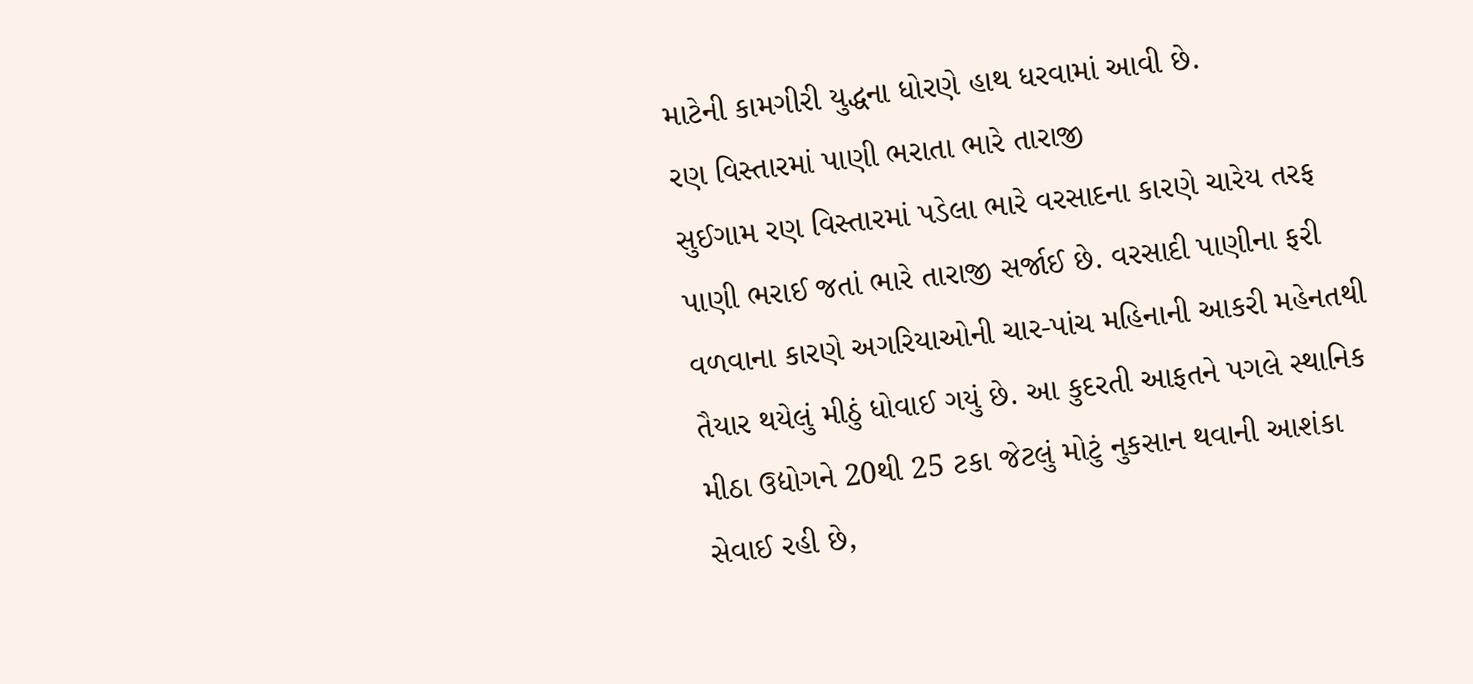માટેની કામગીરી યુદ્ધના ધોરણે હાથ ધરવામાં આવી છે.
રણ વિસ્તારમાં પાણી ભરાતા ભારે તારાજી
સુઈગામ રણ વિસ્તારમાં પડેલા ભારે વરસાદના કારણે ચારેય તરફ પાણી ભરાઈ જતાં ભારે તારાજી સર્જાઈ છે. વરસાદી પાણીના ફરી વળવાના કારણે અગરિયાઓની ચાર-પાંચ મહિનાની આકરી મહેનતથી તૈયાર થયેલું મીઠું ધોવાઈ ગયું છે. આ કુદરતી આફતને પગલે સ્થાનિક મીઠા ઉદ્યોગને 20થી 25 ટકા જેટલું મોટું નુકસાન થવાની આશંકા સેવાઈ રહી છે,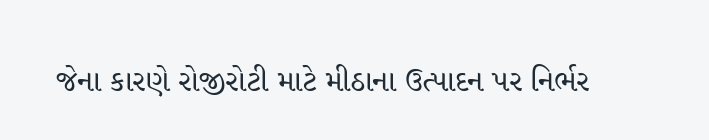જેના કારણે રોજીરોટી માટે મીઠાના ઉત્પાદન પર નિર્ભર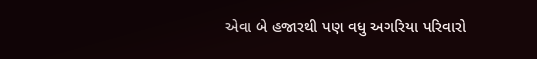એવા બે હજારથી પણ વધુ અગરિયા પરિવારો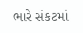ભારે સંકટમાં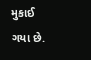મુકાઈ ગયા છે.